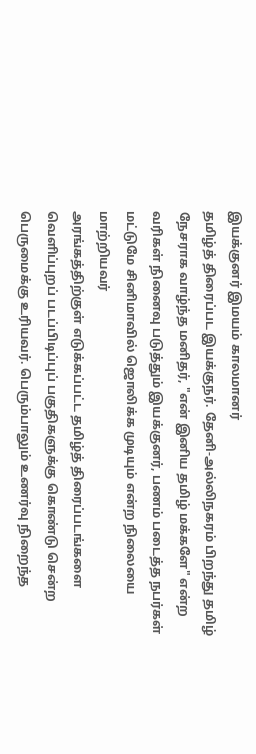இயக்குனர் இமயம் காலமானர்
தமிழ்த் திரைப்பட இயக்குநர். தேனி-அல்லிநகரம் பிறந்து தமிழ் நேசராக வாழ்ந்த மனிதர், "என் இனிய தமிழ் மக்களே" என்ற வரிகள் நினைவு படுத்தும் இயக்குனர், பணம் படைத்த நபர்கள் மட்டுமே சினிமாவில் ஜொலிக்க முடியும் என்ற நிலையை மாற்றியவர்
அரங்கத்திற்குள் எடுக்கப்பட்ட தமிழ்த் திரைப்படங்களை வெளிப்புறப் படப்பிடிப்புப் பகுதிகளுக்கு கொண்டு சென்ற பெருமைக்கு உரியவர். பெரும்பாலும் உணர்வு நிறைந்த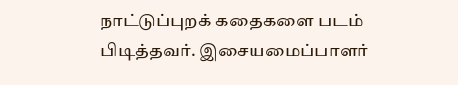நாட்டுப்புறக் கதைகளை படம் பிடித்தவர். இசையமைப்பாளர்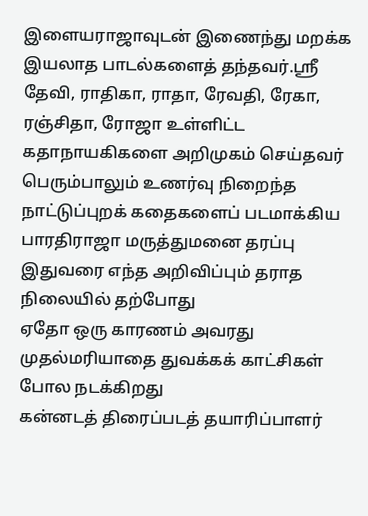இளையராஜாவுடன் இணைந்து மறக்க இயலாத பாடல்களைத் தந்தவர்.ஸ்ரீ தேவி, ராதிகா, ராதா, ரேவதி, ரேகா, ரஞ்சிதா, ரோஜா உள்ளிட்ட கதாநாயகிகளை அறிமுகம் செய்தவர் பெரும்பாலும் உணர்வு நிறைந்த நாட்டுப்புறக் கதைகளைப் படமாக்கிய பாரதிராஜா மருத்துமனை தரப்பு இதுவரை எந்த அறிவிப்பும் தராத நிலையில் தற்போது
ஏதோ ஒரு காரணம் அவரது முதல்மரியாதை துவக்கக் காட்சிகள் போல நடக்கிறது
கன்னடத் திரைப்படத் தயாரிப்பாளர்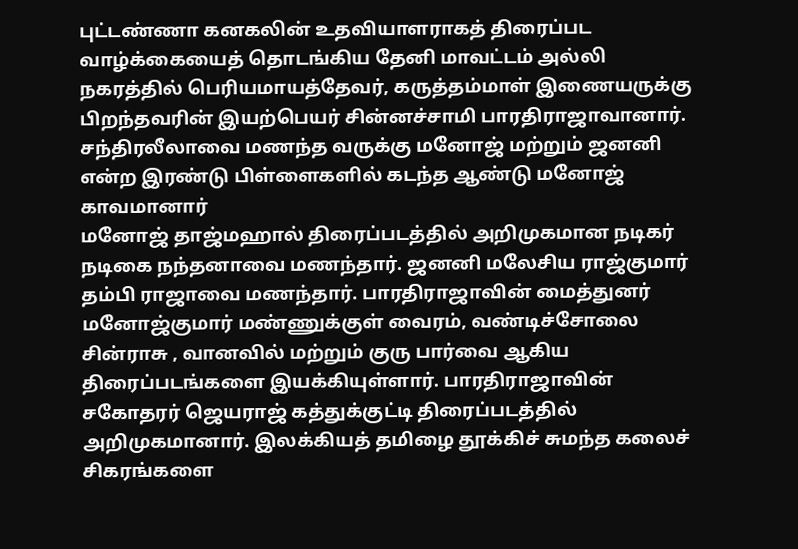புட்டண்ணா கனகலின் உதவியாளராகத் திரைப்பட வாழ்க்கையைத் தொடங்கிய தேனி மாவட்டம் அல்லி நகரத்தில் பெரியமாயத்தேவர், கருத்தம்மாள் இணையருக்கு பிறந்தவரின் இயற்பெயர் சின்னச்சாமி பாரதிராஜாவானார். சந்திரலீலாவை மணந்த வருக்கு மனோஜ் மற்றும் ஜனனி என்ற இரண்டு பிள்ளைகளில் கடந்த ஆண்டு மனோஜ் காவமானார்
மனோஜ் தாஜ்மஹால் திரைப்படத்தில் அறிமுகமான நடிகர் நடிகை நந்தனாவை மணந்தார். ஜனனி மலேசிய ராஜ்குமார் தம்பி ராஜாவை மணந்தார். பாரதிராஜாவின் மைத்துனர் மனோஜ்குமார் மண்ணுக்குள் வைரம், வண்டிச்சோலை சின்ராசு , வானவில் மற்றும் குரு பார்வை ஆகிய திரைப்படங்களை இயக்கியுள்ளார். பாரதிராஜாவின் சகோதரர் ஜெயராஜ் கத்துக்குட்டி திரைப்படத்தில் அறிமுகமானார். இலக்கியத் தமிழை தூக்கிச் சுமந்த கலைச் சிகரங்களை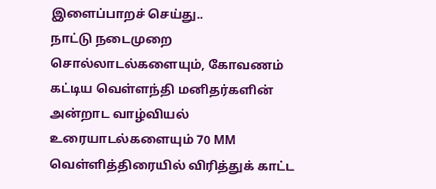இளைப்பாறச் செய்து..
நாட்டு நடைமுறை சொல்லாடல்களையும், கோவணம் கட்டிய வெள்ளந்தி மனிதர்களின் அன்றாட வாழ்வியல் உரையாடல்களையும் 70 MM வெள்ளித்திரையில் விரித்துக் காட்ட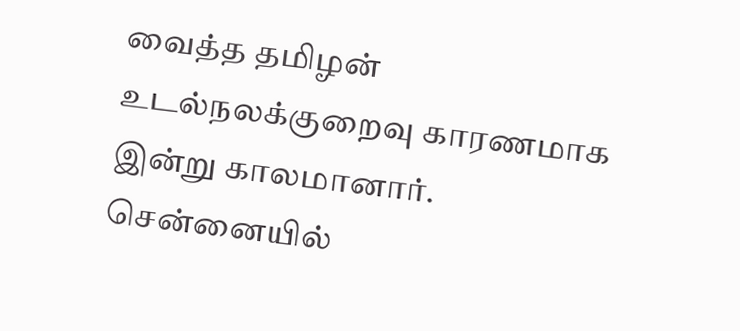வைத்த தமிழன்
உடல்நலக்குறைவு காரணமாக இன்று காலமானார். சென்னையில்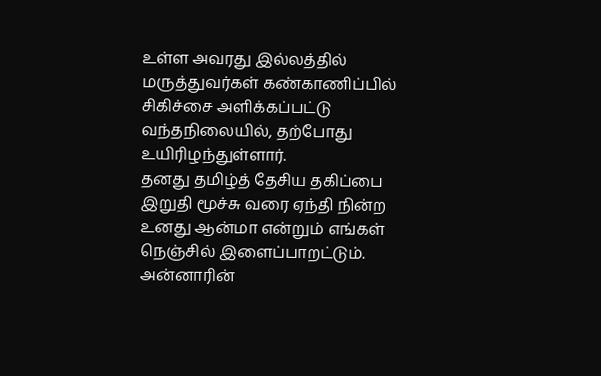உள்ள அவரது இல்லத்தில் மருத்துவர்கள் கண்காணிப்பில் சிகிச்சை அளிக்கப்பட்டு வந்தநிலையில், தற்போது உயிரிழந்துள்ளார்.
தனது தமிழ்த் தேசிய தகிப்பை இறுதி மூச்சு வரை ஏந்தி நின்ற உனது ஆன்மா என்றும் எங்கள் நெஞ்சில் இளைப்பாறட்டும்.
அன்னாரின்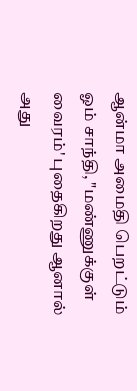ஆன்மா அமைதி பெறட்டும் ஓம் சாந்தி, "மண்ணுக்குள் வைரம்' புதைகிறது ஆனால் அது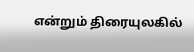என்றும் திரையுலகில்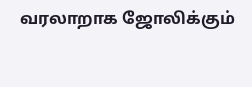வரலாறாக ஜோலிக்கும்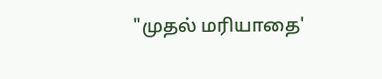"முதல் மரியாதை'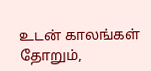உடன் காலங்கள் தோறும்,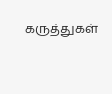கருத்துகள்